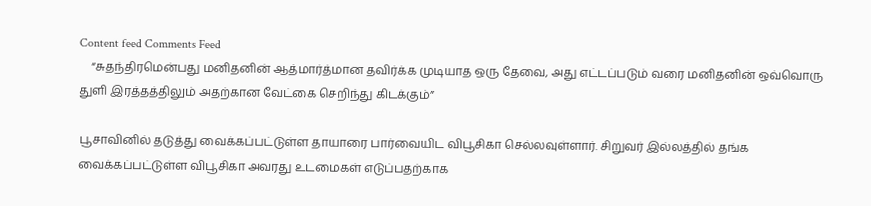Content feed Comments Feed
    “சுதந்திரமென்பது மனிதனின் ஆத்மார்த்மான தவிர்க்க முடியாத ஒரு தேவை, அது எட்டப்படும் வரை மனிதனின் ஒவ்வொரு துளி இரத்தத்திலும் அதற்கான வேட்கை செறிந்து கிடக்கும்”

பூசாவினில் தடுத்து வைக்கப்பட்டுள்ள தாயாரை பார்வையிட விபூசிகா செல்லவுள்ளார். சிறுவர் இல்லத்தில் தங்க வைக்கப்பட்டுள்ள விபூசிகா அவரது உடமைகள் எடுப்பதற்காக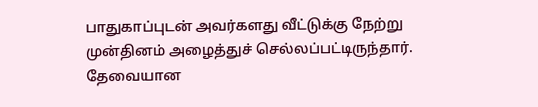பாதுகாப்புடன் அவர்களது வீட்டுக்கு நேற்று முன்தினம் அழைத்துச் செல்லப்பட்டிருந்தார். தேவையான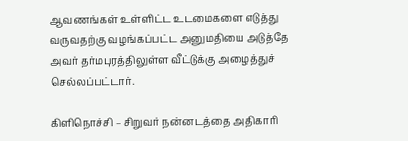ஆவணங்கள் உள்ளிட்ட உடமைகளை எடுத்து வருவதற்கு வழங்கப்பட்ட அனுமதியை அடுத்தே அவர் தர்மபுரத்திலுள்ள வீட்டுக்கு அழைத்துச் செல்லப்பட்டார்.

கிளிநொச்சி – சிறுவர் நன்னடத்தை அதிகாரி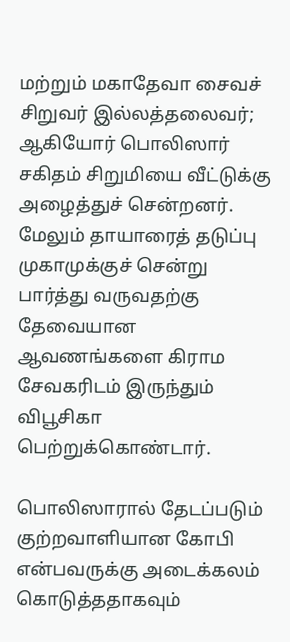மற்றும் மகாதேவா சைவச் சிறுவர் இல்லத்தலைவர்; ஆகியோர் பொலிஸார் சகிதம் சிறுமியை வீட்டுக்கு அழைத்துச் சென்றனர். மேலும் தாயாரைத் தடுப்பு முகாமுக்குச் சென்று பார்த்து வருவதற்கு தேவையான ஆவணங்களை கிராம சேவகரிடம் இருந்தும் விபூசிகா பெற்றுக்கொண்டார்.

பொலிஸாரால் தேடப்படும் குற்றவாளியான கோபி என்பவருக்கு அடைக்கலம் கொடுத்ததாகவும்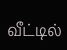வீட்டில்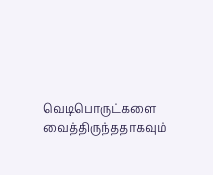வெடிபொருட்களை வைத்திருந்ததாகவும்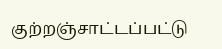குற்றஞ்சாட்டப்பட்டு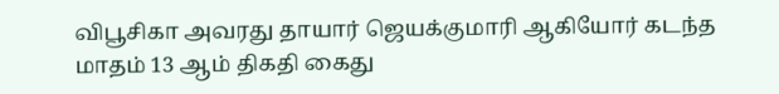விபூசிகா அவரது தாயார் ஜெயக்குமாரி ஆகியோர் கடந்த மாதம் 13 ஆம் திகதி கைது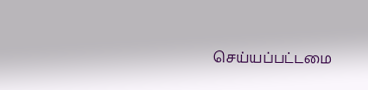செய்யப்பட்டமை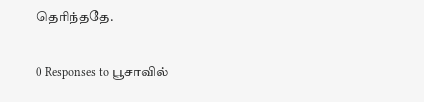தெரிந்ததே.

0 Responses to பூசாவில்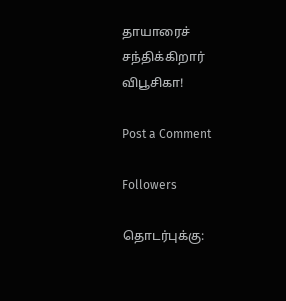தாயாரைச் சந்திக்கிறார் விபூசிகா!

Post a Comment

Followers

தொடர்புக்கு: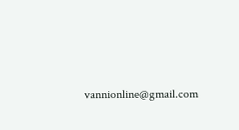vannionline@gmail.com